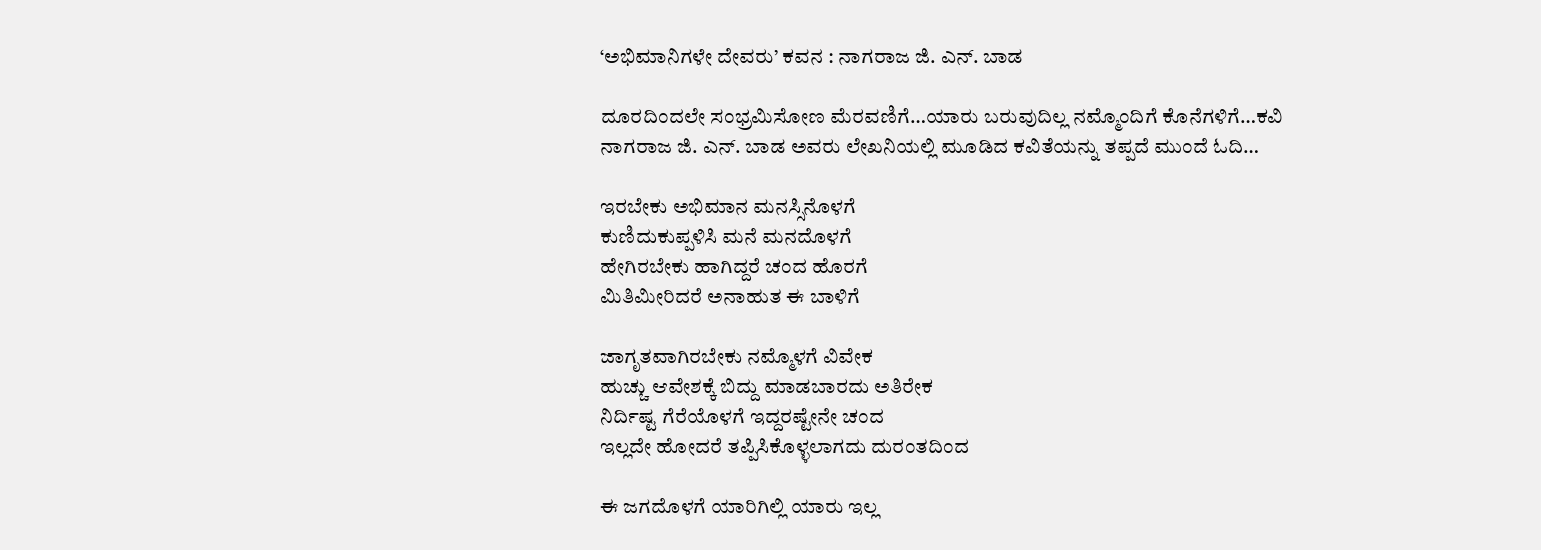‘ಅಭಿಮಾನಿಗಳೇ ದೇವರು’ ಕವನ : ನಾಗರಾಜ ಜಿ. ಎನ್. ಬಾಡ

ದೂರದಿಂದಲೇ ಸಂಭ್ರಮಿಸೋಣ ಮೆರವಣಿಗೆ…ಯಾರು ಬರುವುದಿಲ್ಲ ನಮ್ಮೊಂದಿಗೆ ಕೊನೆಗಳಿಗೆ…ಕವಿ ನಾಗರಾಜ ಜಿ. ಎನ್. ಬಾಡ ಅವರು ಲೇಖನಿಯಲ್ಲಿ ಮೂಡಿದ ಕವಿತೆಯನ್ನು ತಪ್ಪದೆ ಮುಂದೆ ಓದಿ…

ಇರಬೇಕು ಅಭಿಮಾನ ಮನಸ್ಸಿನೊಳಗೆ
ಕುಣಿದುಕುಪ್ಪಳಿಸಿ ಮನೆ ಮನದೊಳಗೆ
ಹೇಗಿರಬೇಕು ಹಾಗಿದ್ದರೆ ಚಂದ ಹೊರಗೆ
ಮಿತಿಮೀರಿದರೆ ಅನಾಹುತ ಈ ಬಾಳಿಗೆ

ಜಾಗೃತವಾಗಿರಬೇಕು ನಮ್ಮೊಳಗೆ ವಿವೇಕ
ಹುಚ್ಚು ಆವೇಶಕ್ಕೆ ಬಿದ್ದು ಮಾಡಬಾರದು ಅತಿರೇಕ
ನಿರ್ದಿಷ್ಟ ಗೆರೆಯೊಳಗೆ ಇದ್ದರಷ್ಟೇನೇ ಚಂದ
ಇಲ್ಲದೇ ಹೋದರೆ ತಪ್ಪಿಸಿಕೊಳ್ಳಲಾಗದು ದುರಂತದಿಂದ

ಈ ಜಗದೊಳಗೆ ಯಾರಿಗಿಲ್ಲಿ ಯಾರು ಇಲ್ಲ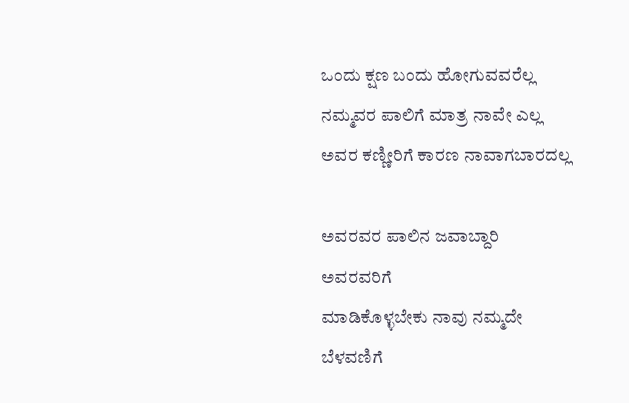ಒಂದು ಕ್ಷಣ ಬಂದು ಹೋಗುವವರೆಲ್ಲ
ನಮ್ಮವರ ಪಾಲಿಗೆ ಮಾತ್ರ ನಾವೇ ಎಲ್ಲ
ಅವರ ಕಣ್ಣೀರಿಗೆ ಕಾರಣ ನಾವಾಗಬಾರದಲ್ಲ

ಅವರವರ ಪಾಲಿನ ಜವಾಬ್ದಾರಿ ಅವರವರಿಗೆ
ಮಾಡಿಕೊಳ್ಳಬೇಕು ನಾವು ನಮ್ಮದೇ ಬೆಳವಣಿಗೆ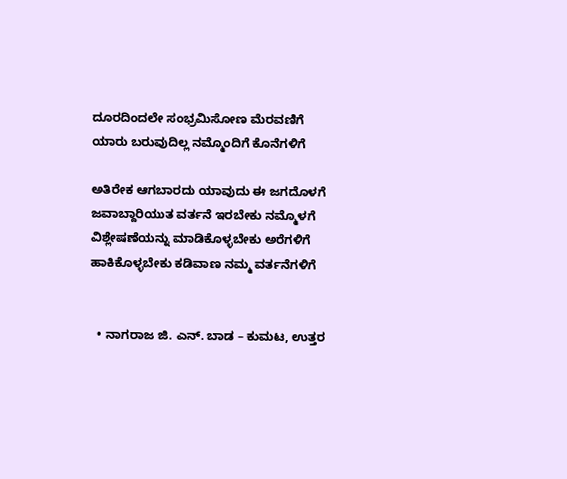ದೂರದಿಂದಲೇ ಸಂಭ್ರಮಿಸೋಣ ಮೆರವಣಿಗೆ
ಯಾರು ಬರುವುದಿಲ್ಲ ನಮ್ಮೊಂದಿಗೆ ಕೊನೆಗಳಿಗೆ

ಅತಿರೇಕ ಆಗಬಾರದು ಯಾವುದು ಈ ಜಗದೊಳಗೆ
ಜವಾಬ್ದಾರಿಯುತ ವರ್ತನೆ ಇರಬೇಕು ನಮ್ಮೊಳಗೆ
ವಿಶ್ಲೇಷಣೆಯನ್ನು ಮಾಡಿಕೊಳ್ಳಬೇಕು ಅರೆಗಳಿಗೆ
ಹಾಕಿಕೊಳ್ಳಬೇಕು ಕಡಿವಾಣ ನಮ್ಮ ವರ್ತನೆಗಳಿಗೆ


  • ನಾಗರಾಜ ಜಿ. ಎನ್. ಬಾಡ – ಕುಮಟ, ಉತ್ತರ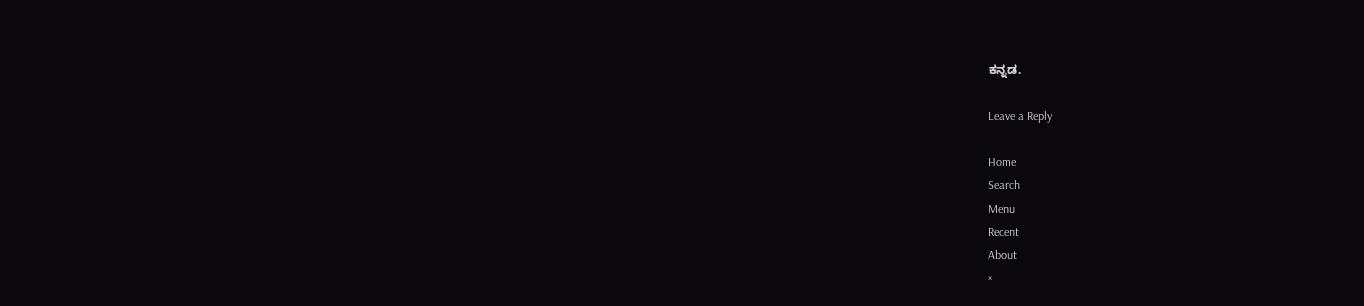ಕನ್ನಡ.

Leave a Reply

Home
Search
Menu
Recent
About
×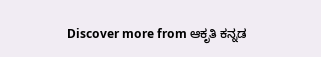Discover more from ಆಕೃತಿ ಕನ್ನಡ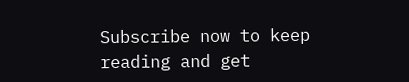Subscribe now to keep reading and get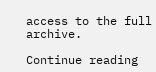access to the full archive.

Continue reading